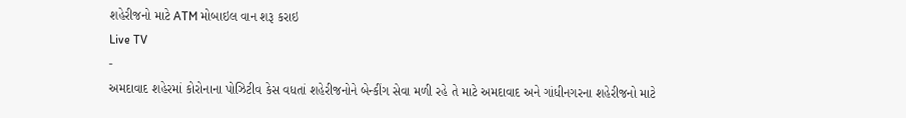શહેરીજનો માટે ATM મોબાઇલ વાન શરૂ કરાઇ
Live TV
-
અમદાવાદ શહેરમાં કોરોનાના પોઝિટીવ કેસ વધતાં શહેરીજનોને બેન્કીંગ સેવા મળી રહે તે માટે અમદાવાદ અને ગાંધીનગરના શહેરીજનો માટે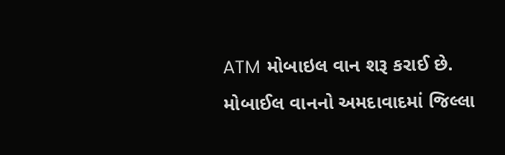ATM મોબાઇલ વાન શરૂ કરાઈ છે. મોબાઈલ વાનનો અમદાવાદમાં જિલ્લા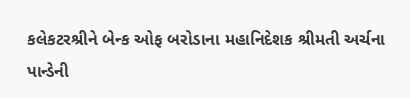કલેકટરશ્રીને બેન્ક ઓફ બરોડાના મહાનિદેશક શ્રીમતી અર્ચના પાન્ડેની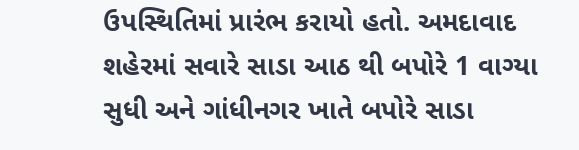ઉપસ્થિતિમાં પ્રારંભ કરાયો હતો. અમદાવાદ શહેરમાં સવારે સાડા આઠ થી બપોરે 1 વાગ્યા સુધી અને ગાંધીનગર ખાતે બપોરે સાડા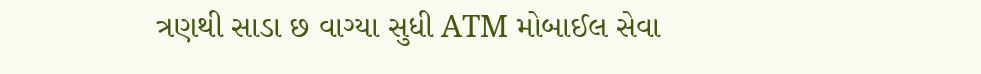ત્રણથી સાડા છ વાગ્યા સુધી ATM મોબાઈલ સેવા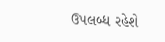ઉપલબ્ધ રહેશે